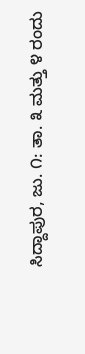ಸಿದ್ದಾಪುರ, ಜು. ೧: ತಾ. ೩ ಮತ್ತು ೪ ರಂದು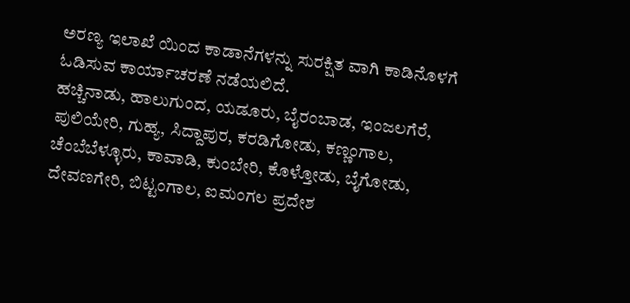ಅರಣ್ಯ ಇಲಾಖೆ ಯಿಂದ ಕಾಡಾನೆಗಳನ್ನು ಸುರಕ್ಷಿತ ವಾಗಿ ಕಾಡಿನೊಳಗೆ ಓಡಿಸುವ ಕಾರ್ಯಾಚರಣೆ ನಡೆಯಲಿದೆ.
ಹಚ್ಚಿನಾಡು, ಹಾಲುಗುಂದ, ಯಡೂರು, ಬೈರಂಬಾಡ, ಇಂಜಲಗೆರೆ, ಪುಲಿಯೇರಿ, ಗುಹ್ಯ, ಸಿದ್ದಾಪುರ, ಕರಡಿಗೋಡು, ಕಣ್ಣಂಗಾಲ, ಚೆಂಬೆಬೆಳ್ಳೂರು, ಕಾವಾಡಿ, ಕುಂಬೇರಿ, ಕೊಳ್ತೋಡು, ಬೈಗೋಡು, ದೇವಣಗೇರಿ, ಬಿಟ್ಟಂಗಾಲ, ಐಮಂಗಲ ಪ್ರದೇಶ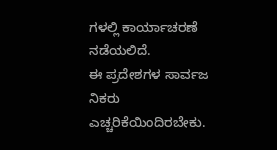ಗಳಲ್ಲಿ ಕಾರ್ಯಾಚರಣೆ ನಡೆಯಲಿದೆ.
ಈ ಪ್ರದೇಶಗಳ ಸಾರ್ವಜ ನಿಕರು ಎಚ್ಚರಿಕೆಯಿಂದಿರಬೇಕು.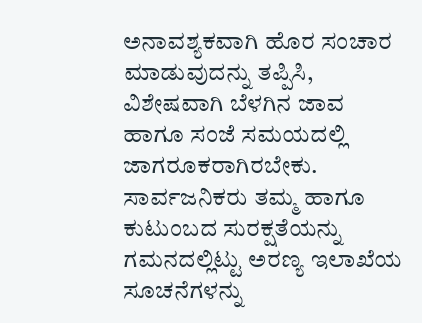ಅನಾವಶ್ಯಕವಾಗಿ ಹೊರ ಸಂಚಾರ ಮಾಡುವುದನ್ನು ತಪ್ಪಿಸಿ, ವಿಶೇಷವಾಗಿ ಬೆಳಗಿನ ಜಾವ ಹಾಗೂ ಸಂಜೆ ಸಮಯದಲ್ಲಿ ಜಾಗರೂಕರಾಗಿರಬೇಕು. ಸಾರ್ವಜನಿಕರು ತಮ್ಮ ಹಾಗೂ ಕುಟುಂಬದ ಸುರಕ್ಷತೆಯನ್ನು ಗಮನದಲ್ಲಿಟ್ಟು ಅರಣ್ಯ ಇಲಾಖೆಯ ಸೂಚನೆಗಳನ್ನು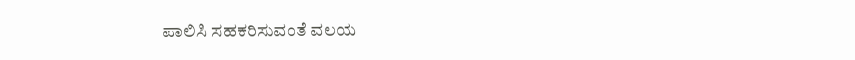ಪಾಲಿಸಿ ಸಹಕರಿಸುವಂತೆ ವಲಯ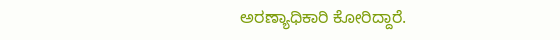ಅರಣ್ಯಾಧಿಕಾರಿ ಕೋರಿದ್ದಾರೆ.